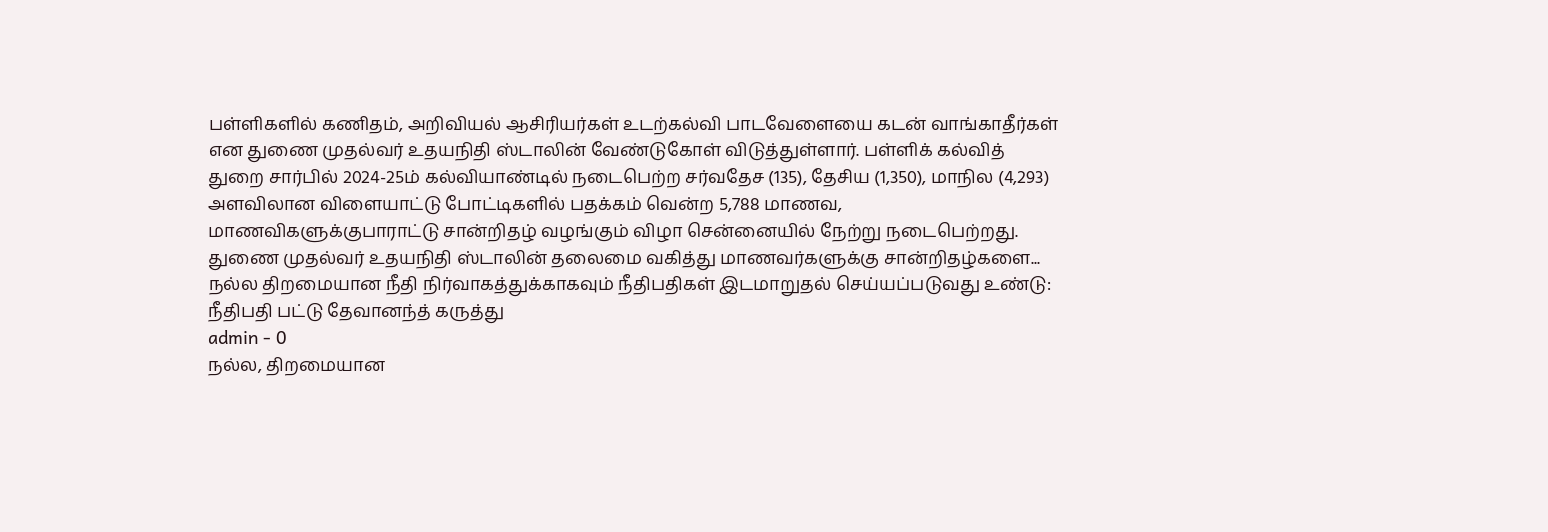பள்ளிகளில் கணிதம், அறிவியல் ஆசிரியர்கள் உடற்கல்வி பாடவேளையை கடன் வாங்காதீர்கள் என துணை முதல்வர் உதயநிதி ஸ்டாலின் வேண்டுகோள் விடுத்துள்ளார். பள்ளிக் கல்வித் துறை சார்பில் 2024-25ம் கல்வியாண்டில் நடைபெற்ற சர்வதேச (135), தேசிய (1,350), மாநில (4,293) அளவிலான விளையாட்டு போட்டிகளில் பதக்கம் வென்ற 5,788 மாணவ, மாணவிகளுக்குபாராட்டு சான்றிதழ் வழங்கும் விழா சென்னையில் நேற்று நடைபெற்றது.
துணை முதல்வர் உதயநிதி ஸ்டாலின் தலைமை வகித்து மாணவர்களுக்கு சான்றிதழ்களை...
நல்ல திறமையான நீதி நிர்வாகத்துக்காகவும் நீதிபதிகள் இடமாறுதல் செய்யப்படுவது உண்டு: நீதிபதி பட்டு தேவானந்த் கருத்து
admin - 0
நல்ல, திறமையான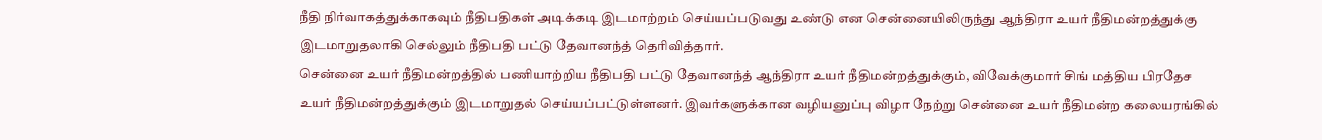நீதி நிர்வாகத்துக்காகவும் நீதிபதிகள் அடிக்கடி இடமாற்றம் செய்யப்படுவது உண்டு என சென்னையிலிருந்து ஆந்திரா உயர் நீதிமன்றத்துக்கு இடமாறுதலாகி செல்லும் நீதிபதி பட்டு தேவானந்த் தெரிவித்தார்.
சென்னை உயர் நீதிமன்றத்தில் பணியாற்றிய நீதிபதி பட்டு தேவானந்த் ஆந்திரா உயர் நீதிமன்றத்துக்கும், விவேக்குமார் சிங் மத்திய பிரதேச உயர் நீதிமன்றத்துக்கும் இடமாறுதல் செய்யப்பட்டுள்ளனர். இவர்களுக்கான வழியனுப்பு விழா நேற்று சென்னை உயர் நீதிமன்ற கலையரங்கில்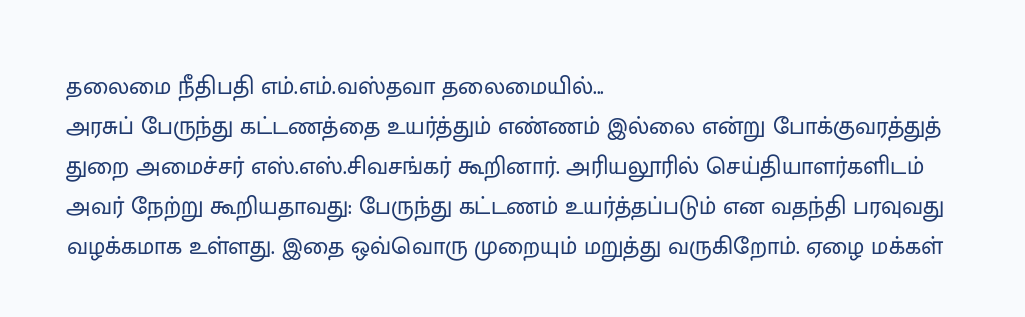தலைமை நீதிபதி எம்.எம்.வஸ்தவா தலைமையில்...
அரசுப் பேருந்து கட்டணத்தை உயர்த்தும் எண்ணம் இல்லை என்று போக்குவரத்துத் துறை அமைச்சர் எஸ்.எஸ்.சிவசங்கர் கூறினார். அரியலூரில் செய்தியாளர்களிடம் அவர் நேற்று கூறியதாவது: பேருந்து கட்டணம் உயர்த்தப்படும் என வதந்தி பரவுவது வழக்கமாக உள்ளது. இதை ஒவ்வொரு முறையும் மறுத்து வருகிறோம். ஏழை மக்கள்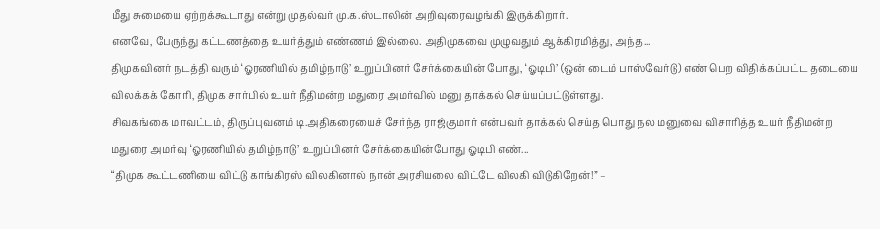மீது சுமையை ஏற்றக்கூடாது என்று முதல்வர் மு.க.ஸ்டாலின் அறிவுரைவழங்கி இருக்கிறார்.
எனவே, பேருந்து கட்டணத்தை உயர்த்தும் எண்ணம் இல்லை. அதிமுகவை முழுவதும் ஆக்கிரமித்து, அந்த...
திமுகவினர் நடத்தி வரும் ‘ஓரணியில் தமிழ்நாடு’ உறுப்பினர் சேர்க்கையின் போது, ‘ஓடிபி’ (ஒன் டைம் பாஸ்வேர்டு) எண் பெற விதிக்கப்பட்ட தடையை விலக்கக் கோரி, திமுக சார்பில் உயர் நீதிமன்ற மதுரை அமர்வில் மனு தாக்கல் செய்யப்பட்டுள்ளது.
சிவகங்கை மாவட்டம், திருப்புவனம் டி.அதிகரையைச் சேர்ந்த ராஜ்குமார் என்பவர் தாக்கல் செய்த பொது நல மனுவை விசாரித்த உயர் நீதிமன்ற மதுரை அமர்வு ‘ஓரணியில் தமிழ்நாடு’ உறுப்பினர் சேர்க்கையின்போது ஓடிபி எண்...
“திமுக கூட்டணியை விட்டு காங்கிரஸ் விலகினால் நான் அரசியலை விட்டே விலகி விடுகிறேன்!” –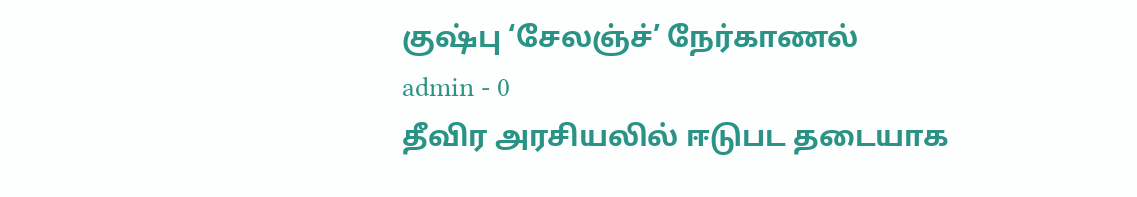குஷ்பு ‘சேலஞ்ச்’ நேர்காணல்
admin - 0
தீவிர அரசியலில் ஈடுபட தடையாக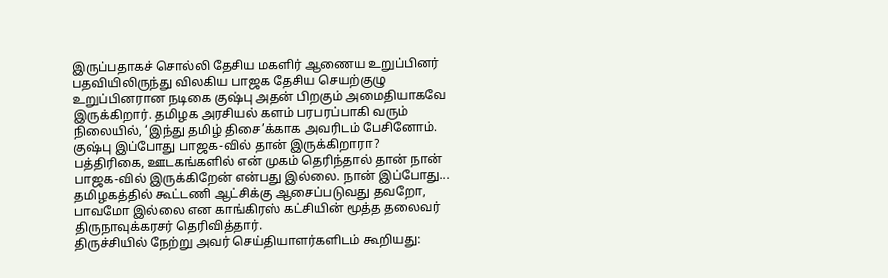இருப்பதாகச் சொல்லி தேசிய மகளிர் ஆணைய உறுப்பினர் பதவியிலிருந்து விலகிய பாஜக தேசிய செயற்குழு உறுப்பினரான நடிகை குஷ்பு அதன் பிறகும் அமைதியாகவே இருக்கிறார். தமிழக அரசியல் களம் பரபரப்பாகி வரும் நிலையில், ‘இந்து தமிழ் திசை’க்காக அவரிடம் பேசினோம்.
குஷ்பு இப்போது பாஜக-வில் தான் இருக்கிறாரா?
பத்திரிகை, ஊடகங்களில் என் முகம் தெரிந்தால் தான் நான் பாஜக-வில் இருக்கிறேன் என்பது இல்லை. நான் இப்போது...
தமிழகத்தில் கூட்டணி ஆட்சிக்கு ஆசைப்படுவது தவறோ, பாவமோ இல்லை என காங்கிரஸ் கட்சியின் மூத்த தலைவர் திருநாவுக்கரசர் தெரிவித்தார்.
திருச்சியில் நேற்று அவர் செய்தியாளர்களிடம் கூறியது: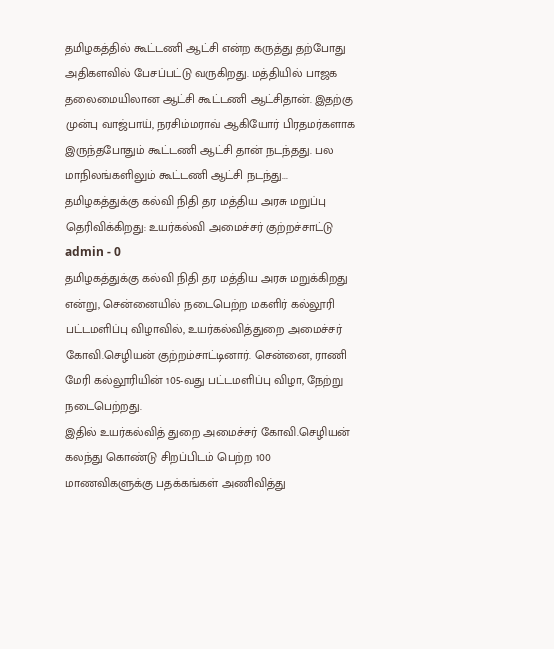தமிழகத்தில் கூட்டணி ஆட்சி என்ற கருத்து தற்போது அதிகளவில் பேசப்பட்டு வருகிறது. மத்தியில் பாஜக தலைமையிலான ஆட்சி கூட்டணி ஆட்சிதான். இதற்கு முன்பு வாஜ்பாய், நரசிம்மராவ் ஆகியோர் பிரதமர்களாக இருந்தபோதும் கூட்டணி ஆட்சி தான் நடந்தது. பல மாநிலங்களிலும் கூட்டணி ஆட்சி நடந்து...
தமிழகத்துக்கு கல்வி நிதி தர மத்திய அரசு மறுப்பு தெரிவிக்கிறது: உயர்கல்வி அமைச்சர் குற்றச்சாட்டு
admin - 0
தமிழகத்துக்கு கல்வி நிதி தர மத்திய அரசு மறுக்கிறது என்று, சென்னையில் நடைபெற்ற மகளிர் கல்லூரி பட்டமளிப்பு விழாவில், உயர்கல்வித்துறை அமைச்சர் கோவி.செழியன் குற்றம்சாட்டினார். சென்னை, ராணி மேரி கல்லூரியின் 105-வது பட்டமளிப்பு விழா, நேற்று நடைபெற்றது.
இதில் உயர்கல்வித் துறை அமைச்சர் கோவி.செழியன் கலந்து கொண்டு சிறப்பிடம் பெற்ற 100 மாணவிகளுக்கு பதக்கங்கள் அணிவித்து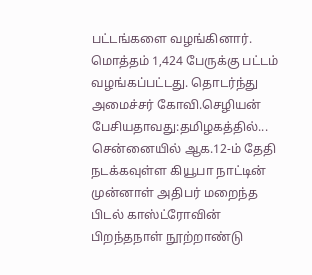பட்டங்களை வழங்கினார்.
மொத்தம் 1,424 பேருக்கு பட்டம் வழங்கப்பட்டது. தொடர்ந்து அமைச்சர் கோவி.செழியன் பேசியதாவது:தமிழகத்தில்...
சென்னையில் ஆக.12-ம் தேதி நடக்கவுள்ள கியூபா நாட்டின் முன்னாள் அதிபர் மறைந்த பிடல் காஸ்ட்ரோவின் பிறந்தநாள் நூற்றாண்டு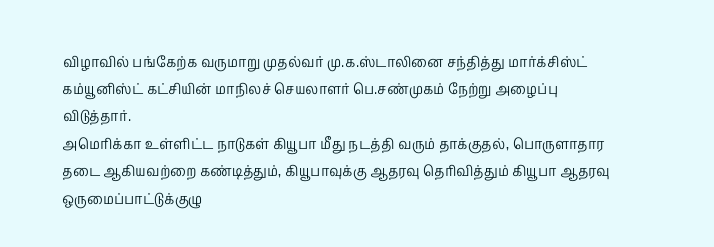விழாவில் பங்கேற்க வருமாறு முதல்வர் மு.க.ஸ்டாலினை சந்தித்து மார்க்சிஸ்ட் கம்யூனிஸ்ட் கட்சியின் மாநிலச் செயலாளர் பெ.சண்முகம் நேற்று அழைப்பு விடுத்தார்.
அமெரிக்கா உள்ளிட்ட நாடுகள் கியூபா மீது நடத்தி வரும் தாக்குதல், பொருளாதார தடை ஆகியவற்றை கண்டித்தும், கியூபாவுக்கு ஆதரவு தெரிவித்தும் கியூபா ஆதரவு ஒருமைப்பாட்டுக்குழு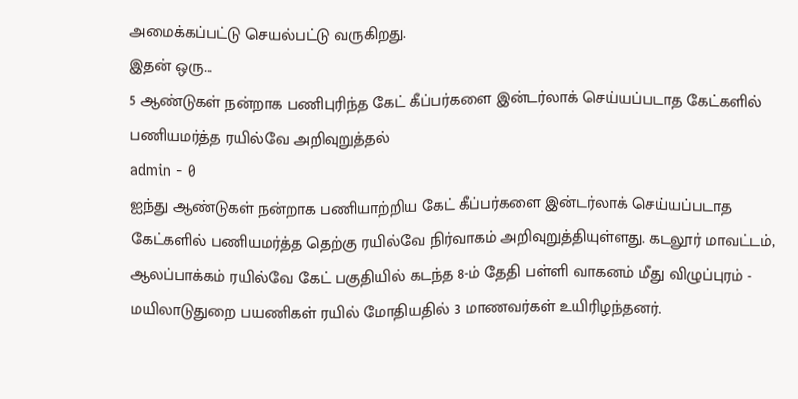அமைக்கப்பட்டு செயல்பட்டு வருகிறது.
இதன் ஒரு...
5 ஆண்டுகள் நன்றாக பணிபுரிந்த கேட் கீப்பர்களை இன்டர்லாக் செய்யப்படாத கேட்களில் பணியமர்த்த ரயில்வே அறிவுறுத்தல்
admin - 0
ஐந்து ஆண்டுகள் நன்றாக பணியாற்றிய கேட் கீப்பர்களை இன்டர்லாக் செய்யப்படாத கேட்களில் பணியமர்த்த தெற்கு ரயில்வே நிர்வாகம் அறிவுறுத்தியுள்ளது. கடலூர் மாவட்டம், ஆலப்பாக்கம் ரயில்வே கேட் பகுதியில் கடந்த 8-ம் தேதி பள்ளி வாகனம் மீது விழுப்புரம் - மயிலாடுதுறை பயணிகள் ரயில் மோதியதில் 3 மாணவர்கள் உயிரிழந்தனர்.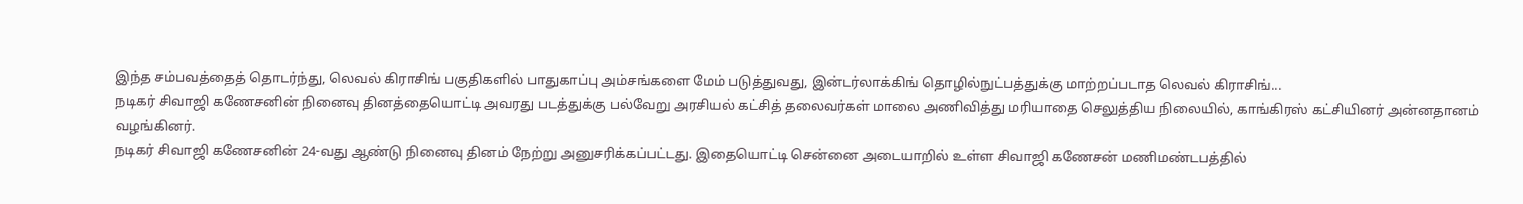இந்த சம்பவத்தைத் தொடர்ந்து, லெவல் கிராசிங் பகுதிகளில் பாதுகாப்பு அம்சங்களை மேம் படுத்துவது, இன்டர்லாக்கிங் தொழில்நுட்பத்துக்கு மாற்றப்படாத லெவல் கிராசிங்...
நடிகர் சிவாஜி கணேசனின் நினைவு தினத்தையொட்டி அவரது படத்துக்கு பல்வேறு அரசியல் கட்சித் தலைவர்கள் மாலை அணிவித்து மரியாதை செலுத்திய நிலையில், காங்கிரஸ் கட்சியினர் அன்னதானம் வழங்கினர்.
நடிகர் சிவாஜி கணேசனின் 24-வது ஆண்டு நினைவு தினம் நேற்று அனுசரிக்கப்பட்டது. இதையொட்டி சென்னை அடையாறில் உள்ள சிவாஜி கணேசன் மணிமண்டபத்தில்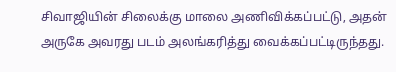சிவாஜியின் சிலைக்கு மாலை அணிவிக்கப்பட்டு, அதன் அருகே அவரது படம் அலங்கரித்து வைக்கப்பட்டிருந்தது.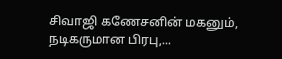சிவாஜி கணேசனின் மகனும், நடிகருமான பிரபு,...